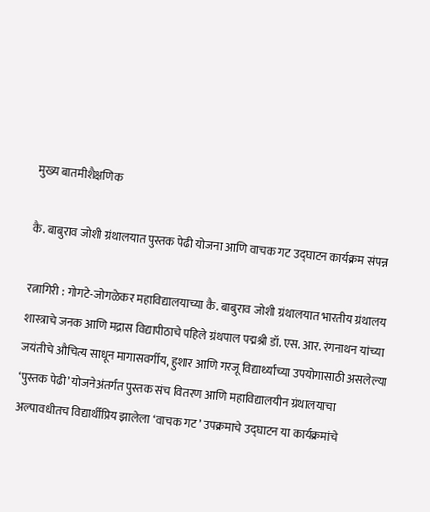मुख्य बातमीशैक्षणिक

कै. बाबुराव जोशी ग्रंथालयात पुस्तक पेढी योजना आणि वाचक गट उद्घाटन कार्यक्रम संपन्न

रत्नागिरी : गोगटे-जोगळेकर महाविद्यालयाच्या कै. बाबुराव जोशी ग्रंथालयात भारतीय ग्रंथालय शास्त्राचे जनक आणि मद्रास विद्यापीठाचे पहिले ग्रंथपाल पद्मश्री डॉ. एस. आर. रंगनाथन यांच्या जयंतीचे औचित्य साधून मागासवर्गीय, हुशार आणि गरजू विद्यार्थ्यांच्या उपयोगासाठी असलेल्या ‘पुस्तक पेढी’ योजनेअंतर्गत पुस्तक संच वितरण आणि महाविद्यालयीन ग्रंथालयाचा अल्पावधीतच विद्यार्थीप्रिय झालेला ‘वाचक गट’ उपक्रमाचे उद्घाटन या कार्यक्रमांचे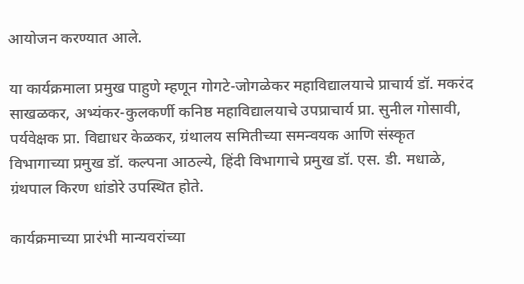आयोजन करण्यात आले.

या कार्यक्रमाला प्रमुख पाहुणे म्हणून गोगटे-जोगळेकर महाविद्यालयाचे प्राचार्य डॉ. मकरंद साखळकर, अभ्यंकर-कुलकर्णी कनिष्ठ महाविद्यालयाचे उपप्राचार्य प्रा. सुनील गोसावी, पर्यवेक्षक प्रा. विद्याधर केळकर, ग्रंथालय समितीच्या समन्वयक आणि संस्कृत विभागाच्या प्रमुख डॉ. कल्पना आठल्ये, हिंदी विभागाचे प्रमुख डॉ. एस. डी. मधाळे, ग्रंथपाल किरण धांडोरे उपस्थित होते.

कार्यक्रमाच्या प्रारंभी मान्यवरांच्या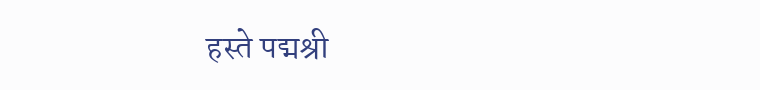हस्ते पद्मश्री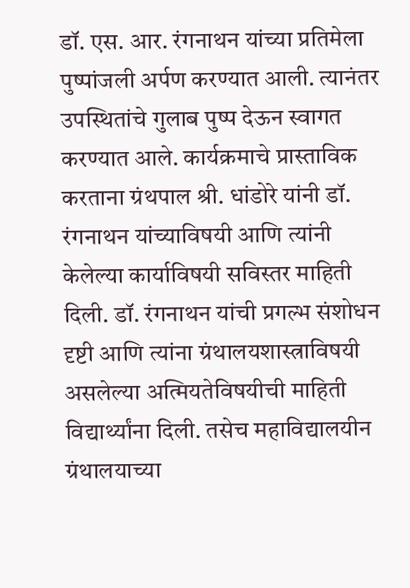डॉ. एस. आर. रंगनाथन यांच्या प्रतिमेला पुष्पांजली अर्पण करण्यात आली. त्यानंतर उपस्थितांचे गुलाब पुष्प देऊन स्वागत करण्यात आले. कार्यक्रमाचे प्रास्ताविक करताना ग्रंथपाल श्री. धांडोरे यांनी डॉ. रंगनाथन यांच्याविषयी आणि त्यांनी केलेल्या कार्याविषयी सविस्तर माहिती दिली. डॉ. रंगनाथन यांची प्रगल्भ संशोधन दृष्टी आणि त्यांना ग्रंथालयशास्त्राविषयी असलेल्या अत्मियतेविषयीची माहिती विद्यार्थ्यांना दिली. तसेच महाविद्यालयीन ग्रंथालयाच्या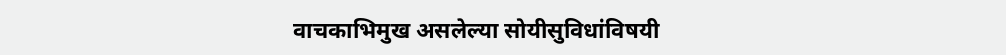वाचकाभिमुख असलेल्या सोयीसुविधांविषयी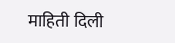माहिती दिली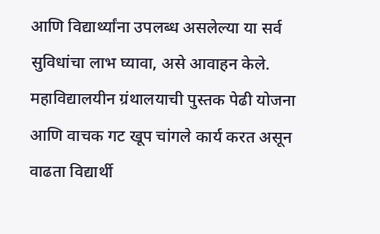आणि विद्यार्थ्यांना उपलब्ध असलेल्या या सर्व सुविधांचा लाभ घ्यावा, असे आवाहन केले. महाविद्यालयीन ग्रंथालयाची पुस्तक पेढी योजना आणि वाचक गट खूप चांगले कार्य करत असून वाढता विद्यार्थी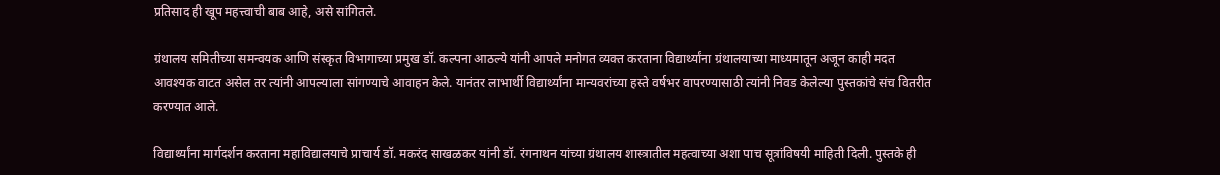प्रतिसाद ही खूप महत्त्वाची बाब आहे, असे सांगितले.

ग्रंथालय समितीच्या समन्वयक आणि संस्कृत विभागाच्या प्रमुख डॉ. कल्पना आठल्ये यांनी आपले मनोगत व्यक्त करताना विद्यार्थ्यांना ग्रंथालयाच्या माध्यमातून अजून काही मदत आवश्यक वाटत असेल तर त्यांनी आपल्याला सांगण्याचे आवाहन केले. यानंतर लाभार्थी विद्यार्थ्यांना मान्यवरांच्या हस्ते वर्षभर वापरण्यासाठी त्यांनी निवड केलेल्या पुस्तकांचे संच वितरीत करण्यात आले.

विद्यार्थ्यांना मार्गदर्शन करताना महाविद्यालयाचे प्राचार्य डॉ. मकरंद साखळकर यांनी डॉ. रंगनाथन यांच्या ग्रंथालय शास्त्रातील महत्वाच्या अशा पाच सूत्रांविषयी माहिती दिली. पुस्तके ही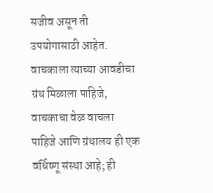सजीव असून ती उपयोगासाठी आहेत. वाचकाला त्याच्या आवडीचा ग्रंथ मिळाला पाहिजे, वाचकाचा वेळ वाचला पाहिजे आणि ग्रंथालय ही एक वर्धिष्णू संस्था आहे; ही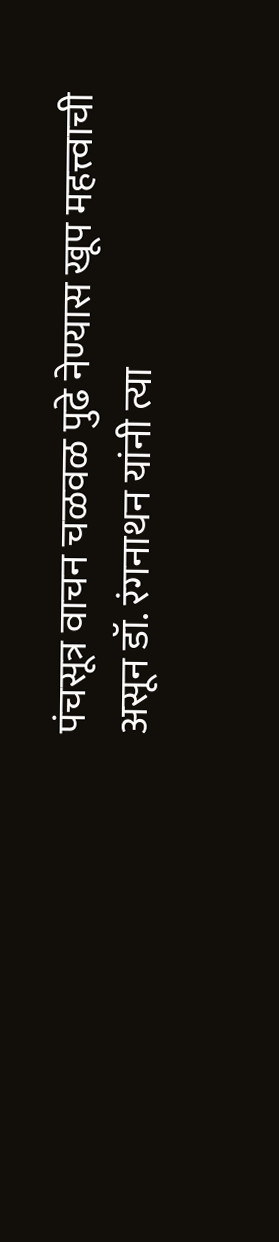पंचसूत्र वाचन चळवळ पुढे नेण्यास खूप महत्त्वाची असून डॉ. रंगनाथन यांनी त्या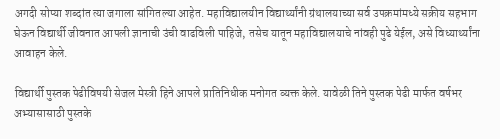अगदी सोप्या शब्दांत त्या जगाला सांगितल्या आहेत. महाविद्यालयीन विद्यार्थ्यांनी ग्रंथालयाच्या सर्व उपक्रमांमध्ये सक्रीय सहभाग घेऊन विद्यार्थी जीवनात आपली ज्ञानाची उंची वाढविली पाहिजे, तसेच यातून महाविद्यालयाचे नांवही पुढे येईल, असे विध्यार्थ्यांना आवाहन केले.

विद्यार्थी पुस्तक पेढीविषयी सेजल मेस्त्री हिने आपले प्रातिनिधीक मनोगत व्यक्त केले. यावेळी तिने पुस्तक पेढी मार्फत वर्षभर अभ्यासासाठी पुस्तके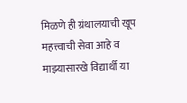मिळणे ही ग्रंथालयाची खूप महत्त्वाची सेवा आहे व माझ्यासारखे विद्यार्थी या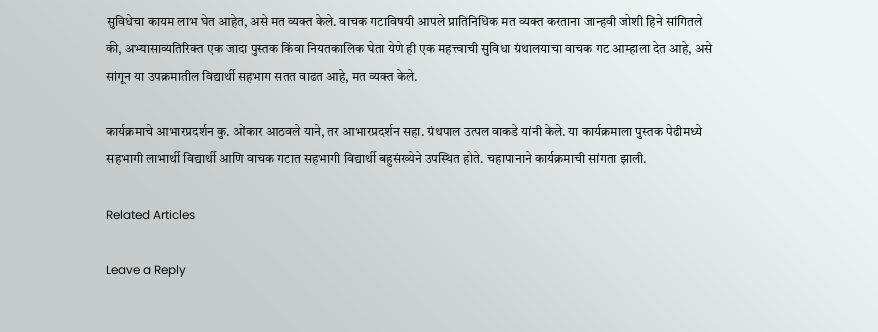सुविधेचा कायम लाभ घेत आहेत, असे मत व्यक्त केले. वाचक गटाविषयी आपले प्रातिनिधिक मत व्यक्त करताना जान्हवी जोशी हिने सांगितले की, अभ्यासाव्यतिरिक्त एक जादा पुस्तक किंवा नियतकालिक घेता येणे ही एक महत्त्वाची सुविधा ग्रंथालयाचा वाचक गट आम्हाला देत आहे, असे सांगून या उपक्रमातील विद्यार्थी सहभाग सतत वाढत आहे, मत व्यक्त केले.

कार्यक्रमाचे आभारप्रदर्शन कु. ओंकार आठवले याने, तर आभारप्रदर्शन सहा. ग्रंथपाल उत्पल वाकडे यांनी केले. या कार्यक्रमाला पुस्तक पेढीमध्ये सहभागी लाभार्थी विद्यार्थी आणि वाचक गटात सहभागी विद्यार्थी बहुसंख्येने उपस्थित होते. चहापानाने कार्यक्रमाची सांगता झाली.

Related Articles

Leave a Reply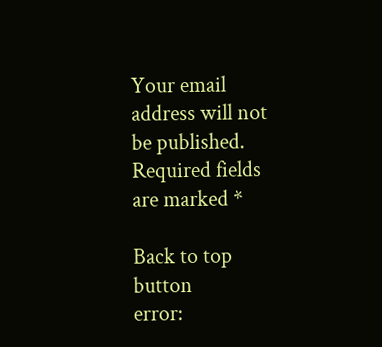Your email address will not be published. Required fields are marked *

Back to top button
error: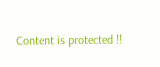Content is protected !!